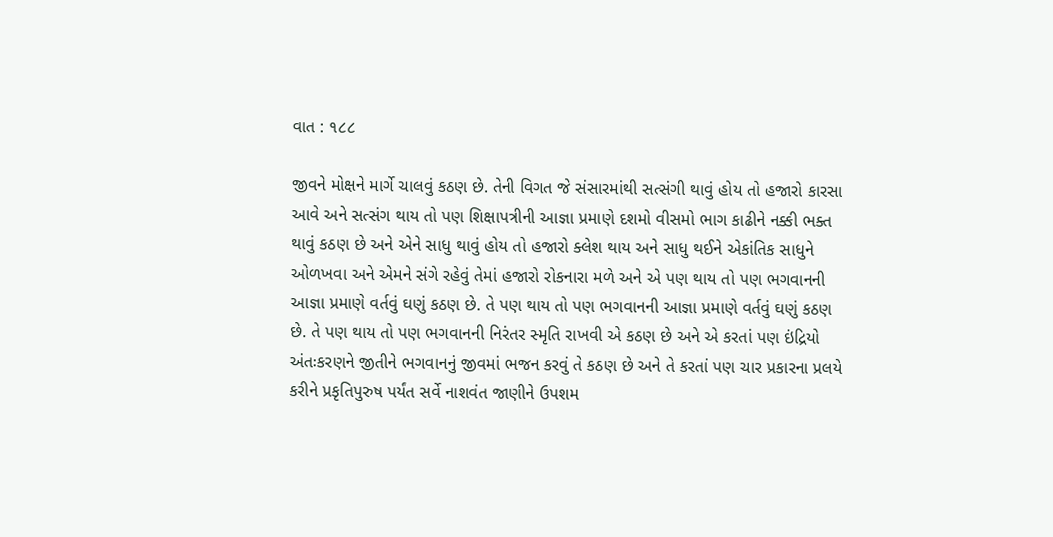વાત : ૧૮૮

જીવને મોક્ષને માર્ગે ચાલવું કઠણ છે. તેની વિગત જે સંસારમાંથી સત્સંગી થાવું હોય તો હજારો કારસા આવે અને સત્સંગ થાય તો પણ શિક્ષાપત્રીની આજ્ઞા પ્રમાણે દશમો વીસમો ભાગ કાઢીને નક્કી ભક્ત થાવું કઠણ છે અને એને સાધુ થાવું હોય તો હજારો ક્લેશ થાય અને સાધુ થઈને એકાંતિક સાધુને ઓળખવા અને એમને સંગે રહેવું તેમાં હજારો રોકનારા મળે અને એ પણ થાય તો પણ ભગવાનની આજ્ઞા પ્રમાણે વર્તવું ઘણું કઠણ છે. તે પણ થાય તો પણ ભગવાનની આજ્ઞા પ્રમાણે વર્તવું ઘણું કઠણ છે. તે પણ થાય તો પણ ભગવાનની નિરંતર સ્મૃતિ રાખવી એ કઠણ છે અને એ કરતાં પણ ઇંદ્રિયો અંતઃકરણને જીતીને ભગવાનનું જીવમાં ભજન કરવું તે કઠણ છે અને તે કરતાં પણ ચાર પ્રકારના પ્રલયે કરીને પ્રકૃતિપુરુષ પર્યંત સર્વે નાશવંત જાણીને ઉપશમ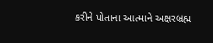કરીને પોતાના આત્માને અક્ષરબ્રહ્મ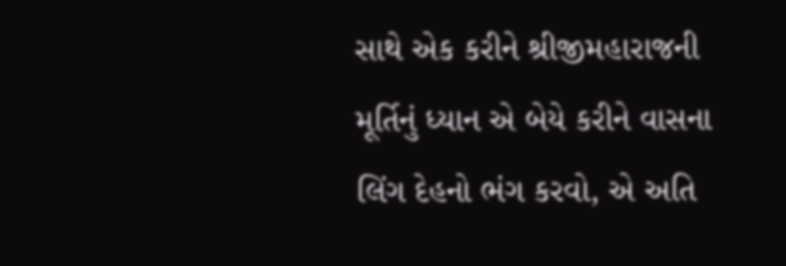સાથે એક કરીને શ્રીજીમહારાજની મૂર્તિનું ધ્યાન એ બેયે કરીને વાસના લિંગ દેહનો ભંગ કરવો, એ અતિ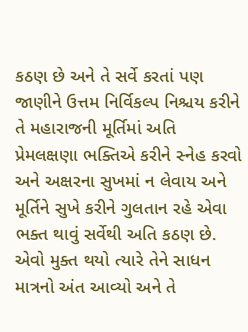કઠણ છે અને તે સર્વે કરતાં પણ જાણીને ઉત્તમ નિર્વિકલ્પ નિશ્ચય કરીને તે મહારાજની મૂર્તિમાં અતિ પ્રેમલક્ષણા ભક્તિએ કરીને સ્નેહ કરવો અને અક્ષરના સુખમાં ન લેવાય અને મૂર્તિને સુખે કરીને ગુલતાન રહે એવા ભક્ત થાવું સર્વેથી અતિ કઠણ છે. એવો મુક્ત થયો ત્યારે તેને સાધન માત્રનો અંત આવ્યો અને તે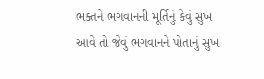ભક્તને ભગવાનની મૂર્તિનું કેવું સુખ આવે તો જેવું ભગવાનને પોતાનું સુખ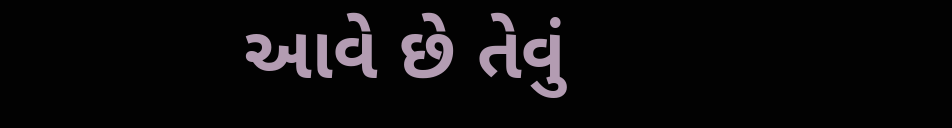આવે છે તેવું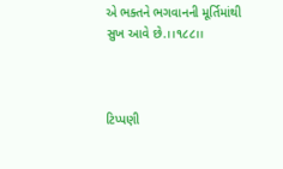એ ભક્તને ભગવાનની મૂર્તિમાંથી સુખ આવે છે.।।૧૮૮।।



ટિપ્પણી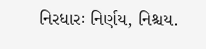નિરધારઃ નિર્ણય, નિશ્ચય.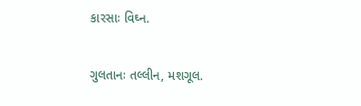કારસાઃ વિઘ્ન.

ગુલતાનઃ તલ્લીન, મશગૂલ.